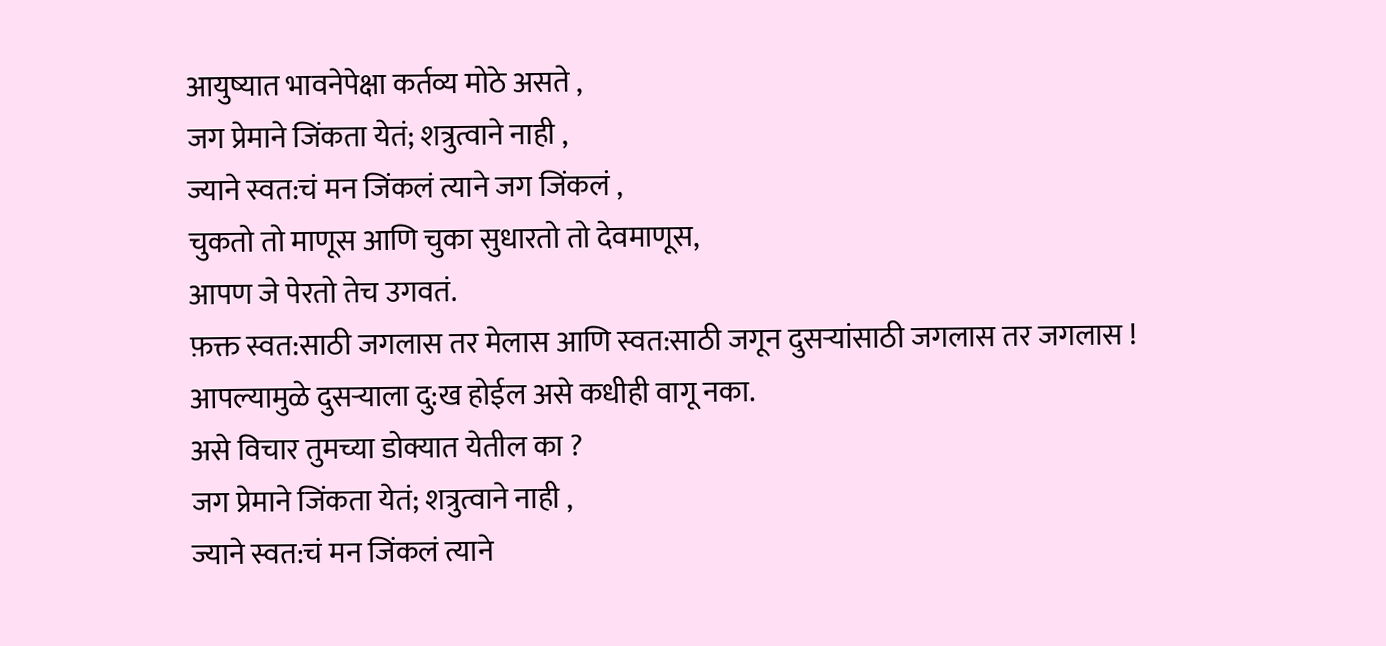आयुष्यात भावनेपेक्षा कर्तव्य मोठे असते ,
जग प्रेमाने जिंकता येतं; शत्रुत्वाने नाही ,
ज्याने स्वत:चं मन जिंकलं त्याने जग जिंकलं ,
चुकतो तो माणूस आणि चुका सुधारतो तो देवमाणूस,
आपण जे पेरतो तेच उगवतं.
फ़क्त स्वत:साठी जगलास तर मेलास आणि स्वत:साठी जगून दुसऱ्यांसाठी जगलास तर जगलास !
आपल्यामुळे दुसऱ्याला दु:ख होईल असे कधीही वागू नका.
असे विचार तुमच्या डोक्यात येतील का ?
जग प्रेमाने जिंकता येतं; शत्रुत्वाने नाही ,
ज्याने स्वत:चं मन जिंकलं त्याने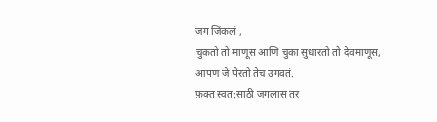जग जिंकलं ,
चुकतो तो माणूस आणि चुका सुधारतो तो देवमाणूस,
आपण जे पेरतो तेच उगवतं.
फ़क्त स्वत:साठी जगलास तर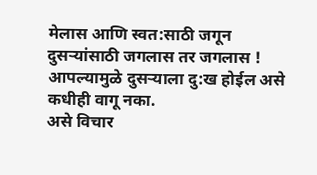मेलास आणि स्वत:साठी जगून दुसऱ्यांसाठी जगलास तर जगलास !
आपल्यामुळे दुसऱ्याला दु:ख होईल असे कधीही वागू नका.
असे विचार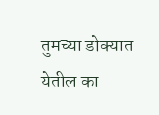तुमच्या डोक्यात येतील का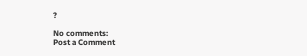?

No comments:
Post a Comment